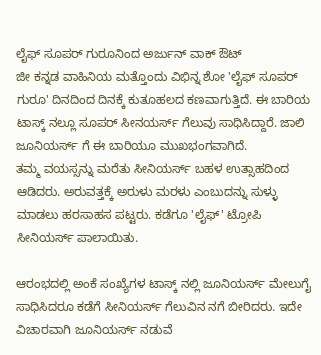ಲೈಫ್ ಸೂಪರ್ ಗುರೂನಿಂದ ಅರ್ಜುನ್ ವಾಕ್ ಔಟ್
ಜೀ ಕನ್ನಡ ವಾಹಿನಿಯ ಮತ್ತೊಂದು ವಿಭಿನ್ನ ಶೋ 'ಲೈಫ್ ಸೂಪರ್ ಗುರೂ' ದಿನದಿಂದ ದಿನಕ್ಕೆ ಕುತೂಹಲದ ಕಣವಾಗುತ್ತಿದೆ. ಈ ಬಾರಿಯ ಟಾಸ್ಕ್ ನಲ್ಲೂ ಸೂಪರ್ ಸೀನಯರ್ಸ್ ಗೆಲುವು ಸಾಧಿಸಿದ್ದಾರೆ. ಜಾಲಿ ಜೂನಿಯರ್ಸ್ ಗೆ ಈ ಬಾರಿಯೂ ಮುಖಭಂಗವಾಗಿದೆ.
ತಮ್ಮ ವಯಸ್ಸನ್ನು ಮರೆತು ಸೀನಿಯರ್ಸ್ ಬಹಳ ಉತ್ಸಾಹದಿಂದ ಆಡಿದರು. ಅರುವತ್ತಕ್ಕೆ ಅರುಳು ಮರಳು ಎಂಬುದನ್ನು ಸುಳ್ಳು ಮಾಡಲು ಹರಸಾಹಸ ಪಟ್ಟರು. ಕಡೆಗೂ 'ಲೈಫ್' ಟ್ರೋಪಿ ಸೀನಿಯರ್ಸ್ ಪಾಲಾಯಿತು.

ಆರಂಭದಲ್ಲಿ ಅಂಕೆ ಸಂಖ್ಯೆಗಳ ಟಾಸ್ಕ್ ನಲ್ಲಿ ಜೂನಿಯರ್ಸ್ ಮೇಲುಗೈ ಸಾಧಿಸಿದರೂ ಕಡೆಗೆ ಸೀನಿಯರ್ಸ್ ಗೆಲುವಿನ ನಗೆ ಬೀರಿದರು. ಇದೇ ವಿಚಾರವಾಗಿ ಜೂನಿಯರ್ಸ್ ನಡುವೆ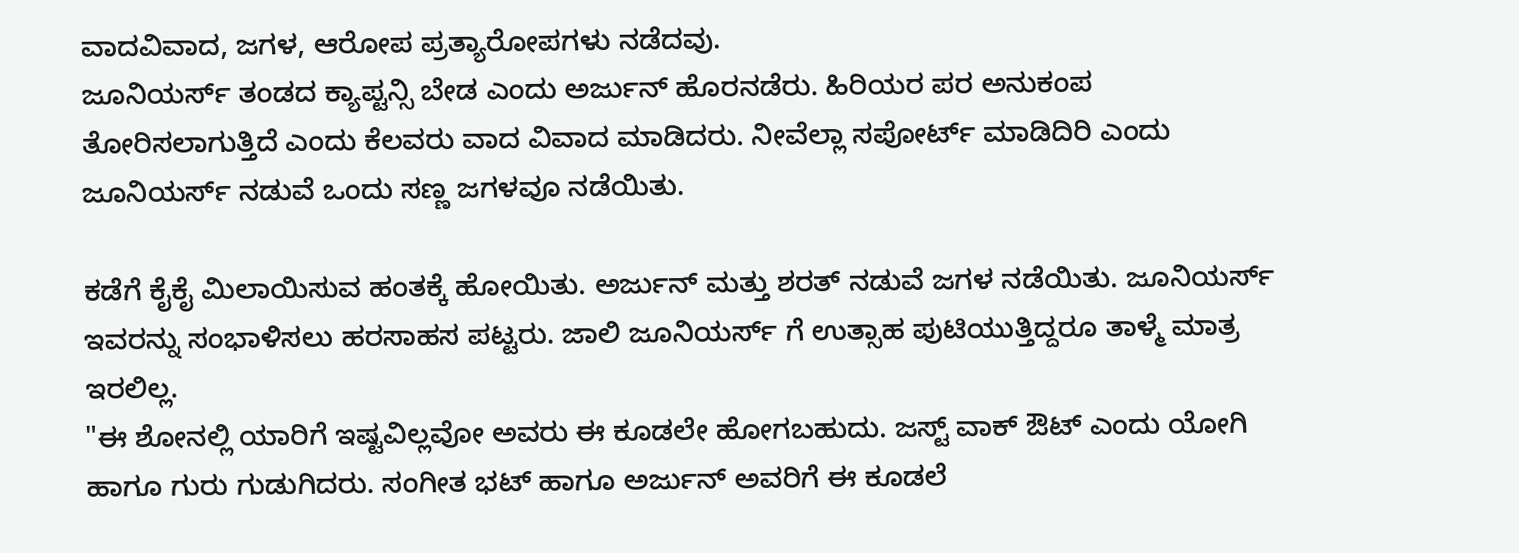ವಾದವಿವಾದ, ಜಗಳ, ಆರೋಪ ಪ್ರತ್ಯಾರೋಪಗಳು ನಡೆದವು.
ಜೂನಿಯರ್ಸ್ ತಂಡದ ಕ್ಯಾಪ್ಟನ್ಸಿ ಬೇಡ ಎಂದು ಅರ್ಜುನ್ ಹೊರನಡೆರು. ಹಿರಿಯರ ಪರ ಅನುಕಂಪ ತೋರಿಸಲಾಗುತ್ತಿದೆ ಎಂದು ಕೆಲವರು ವಾದ ವಿವಾದ ಮಾಡಿದರು. ನೀವೆಲ್ಲಾ ಸಪೋರ್ಟ್ ಮಾಡಿದಿರಿ ಎಂದು ಜೂನಿಯರ್ಸ್ ನಡುವೆ ಒಂದು ಸಣ್ಣ ಜಗಳವೂ ನಡೆಯಿತು.

ಕಡೆಗೆ ಕೈಕೈ ಮಿಲಾಯಿಸುವ ಹಂತಕ್ಕೆ ಹೋಯಿತು. ಅರ್ಜುನ್ ಮತ್ತು ಶರತ್ ನಡುವೆ ಜಗಳ ನಡೆಯಿತು. ಜೂನಿಯರ್ಸ್ ಇವರನ್ನು ಸಂಭಾಳಿಸಲು ಹರಸಾಹಸ ಪಟ್ಟರು. ಜಾಲಿ ಜೂನಿಯರ್ಸ್ ಗೆ ಉತ್ಸಾಹ ಪುಟಿಯುತ್ತಿದ್ದರೂ ತಾಳ್ಮೆ ಮಾತ್ರ ಇರಲಿಲ್ಲ.
"ಈ ಶೋನಲ್ಲಿ ಯಾರಿಗೆ ಇಷ್ಟವಿಲ್ಲವೋ ಅವರು ಈ ಕೂಡಲೇ ಹೋಗಬಹುದು. ಜಸ್ಟ್ ವಾಕ್ ಔಟ್ ಎಂದು ಯೋಗಿ ಹಾಗೂ ಗುರು ಗುಡುಗಿದರು. ಸಂಗೀತ ಭಟ್ ಹಾಗೂ ಅರ್ಜುನ್ ಅವರಿಗೆ ಈ ಕೂಡಲೆ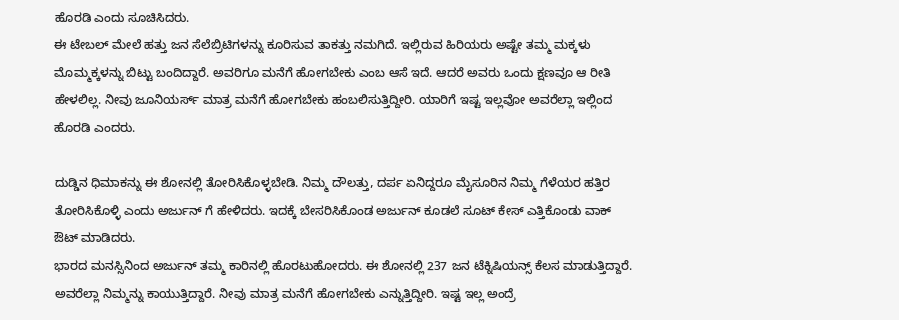ಹೊರಡಿ ಎಂದು ಸೂಚಿಸಿದರು.
ಈ ಟೇಬಲ್ ಮೇಲೆ ಹತ್ತು ಜನ ಸೆಲೆಬ್ರಿಟಿಗಳನ್ನು ಕೂರಿಸುವ ತಾಕತ್ತು ನಮಗಿದೆ. ಇಲ್ಲಿರುವ ಹಿರಿಯರು ಅಷ್ಟೇ ತಮ್ಮ ಮಕ್ಕಳು ಮೊಮ್ಮಕ್ಕಳನ್ನು ಬಿಟ್ಟು ಬಂದಿದ್ದಾರೆ. ಅವರಿಗೂ ಮನೆಗೆ ಹೋಗಬೇಕು ಎಂಬ ಆಸೆ ಇದೆ. ಆದರೆ ಅವರು ಒಂದು ಕ್ಷಣವೂ ಆ ರೀತಿ ಹೇಳಲಿಲ್ಲ. ನೀವು ಜೂನಿಯರ್ಸ್ ಮಾತ್ರ ಮನೆಗೆ ಹೋಗಬೇಕು ಹಂಬಲಿಸುತ್ತಿದ್ದೀರಿ. ಯಾರಿಗೆ ಇಷ್ಟ ಇಲ್ಲವೋ ಅವರೆಲ್ಲಾ ಇಲ್ಲಿಂದ ಹೊರಡಿ ಎಂದರು.

ದುಡ್ಡಿನ ಧಿಮಾಕನ್ನು ಈ ಶೋನಲ್ಲಿ ತೋರಿಸಿಕೊಳ್ಳಬೇಡಿ. ನಿಮ್ಮ ದೌಲತ್ತು, ದರ್ಪ ಏನಿದ್ದರೂ ಮೈಸೂರಿನ ನಿಮ್ಮ ಗೆಳೆಯರ ಹತ್ತಿರ ತೋರಿಸಿಕೊಳ್ಳಿ ಎಂದು ಅರ್ಜುನ್ ಗೆ ಹೇಳಿದರು. ಇದಕ್ಕೆ ಬೇಸರಿಸಿಕೊಂಡ ಅರ್ಜುನ್ ಕೂಡಲೆ ಸೂಟ್ ಕೇಸ್ ಎತ್ತಿಕೊಂಡು ವಾಕ್ ಔಟ್ ಮಾಡಿದರು.
ಭಾರದ ಮನಸ್ಸಿನಿಂದ ಅರ್ಜುನ್ ತಮ್ಮ ಕಾರಿನಲ್ಲಿ ಹೊರಟುಹೋದರು. ಈ ಶೋನಲ್ಲಿ 237 ಜನ ಟೆಕ್ನಿಷಿಯನ್ಸ್ ಕೆಲಸ ಮಾಡುತ್ತಿದ್ದಾರೆ. ಅವರೆಲ್ಲಾ ನಿಮ್ಮನ್ನು ಕಾಯುತ್ತಿದ್ದಾರೆ. ನೀವು ಮಾತ್ರ ಮನೆಗೆ ಹೋಗಬೇಕು ಎನ್ನುತ್ತಿದ್ದೀರಿ. ಇಷ್ಟ ಇಲ್ಲ ಅಂದ್ರೆ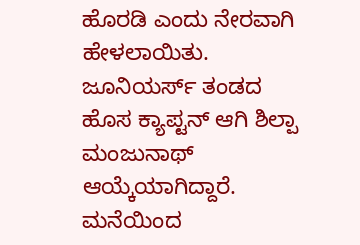ಹೊರಡಿ ಎಂದು ನೇರವಾಗಿ ಹೇಳಲಾಯಿತು.
ಜೂನಿಯರ್ಸ್ ತಂಡದ ಹೊಸ ಕ್ಯಾಪ್ಟನ್ ಆಗಿ ಶಿಲ್ಪಾ ಮಂಜುನಾಥ್ ಆಯ್ಕೆಯಾಗಿದ್ದಾರೆ. ಮನೆಯಿಂದ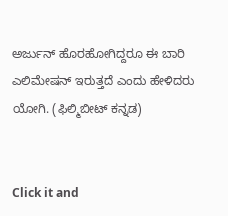ಅರ್ಜುನ್ ಹೊರಹೋಗಿದ್ದರೂ ಈ ಬಾರಿ ಎಲಿಮೇಷನ್ ಇರುತ್ತದೆ ಎಂದು ಹೇಳಿದರು ಯೋಗಿ. (ಫಿಲ್ಮಿಬೀಟ್ ಕನ್ನಡ)


Click it and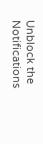Unblock the Notifications